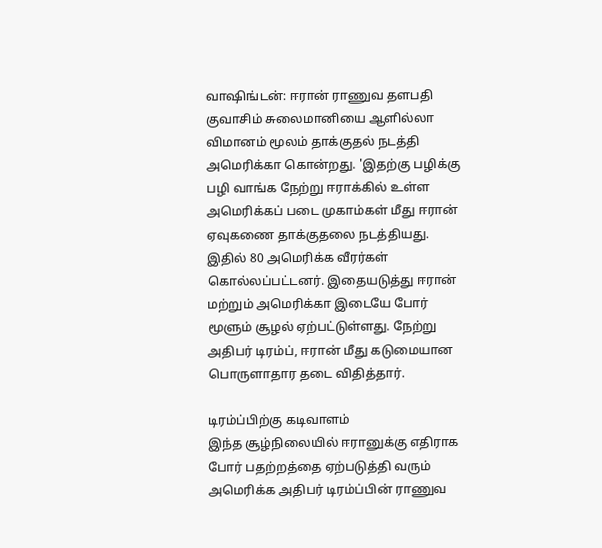வாஷிங்டன்: ஈரான் ராணுவ தளபதி குவாசிம் சுலைமானியை ஆளில்லா விமானம் மூலம் தாக்குதல் நடத்தி அமெரிக்கா கொன்றது. 'இதற்கு பழிக்கு பழி வாங்க நேற்று ஈராக்கில் உள்ள அமெரிக்கப் படை முகாம்கள் மீது ஈரான் ஏவுகணை தாக்குதலை நடத்தியது. இதில் 80 அமெரிக்க வீரர்கள் கொல்லப்பட்டனர். இதையடுத்து ஈரான் மற்றும் அமெரிக்கா இடையே போர் மூளும் சூழல் ஏற்பட்டுள்ளது. நேற்று அதிபர் டிரம்ப், ஈரான் மீது கடுமையான பொருளாதார தடை விதித்தார்.

டிரம்ப்பிற்கு கடிவாளம்
இந்த சூழ்நிலையில் ஈரானுக்கு எதிராக போர் பதற்றத்தை ஏற்படுத்தி வரும் அமெரிக்க அதிபர் டிரம்ப்பின் ராணுவ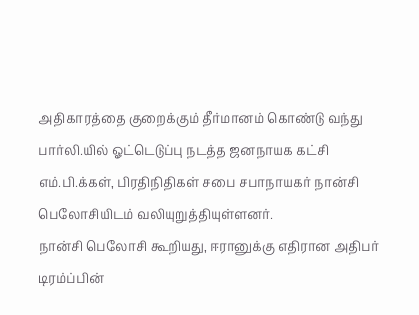அதிகாரத்தை குறைக்கும் தீர்மானம் கொண்டு வந்து பார்லி.யில் ஓட்டெடுப்பு நடத்த ஜனநாயக கட்சி எம்.பி.க்கள், பிரதிநிதிகள் சபை சபாநாயகர் நான்சி பெலோசியிடம் வலியுறுத்தியுள்ளனர்.
நான்சி பெலோசி கூறியது, ஈரானுக்கு எதிரான அதிபர் டிரம்ப்பின்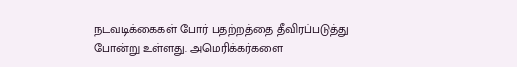நடவடிக்கைகள் போர் பதற்றத்தை தீவிரப்படுத்து போன்று உள்ளது. அமெரிக்கர்களை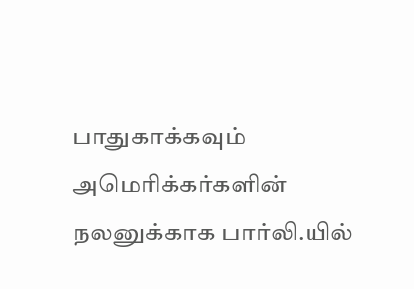பாதுகாக்கவும் அமெரிக்கர்களின் நலனுக்காக பார்லி.யில்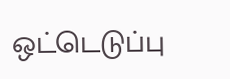ஒட்டெடுப்பு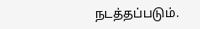நடத்தப்படும்.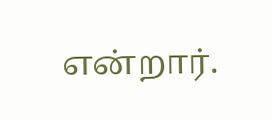என்றார்.